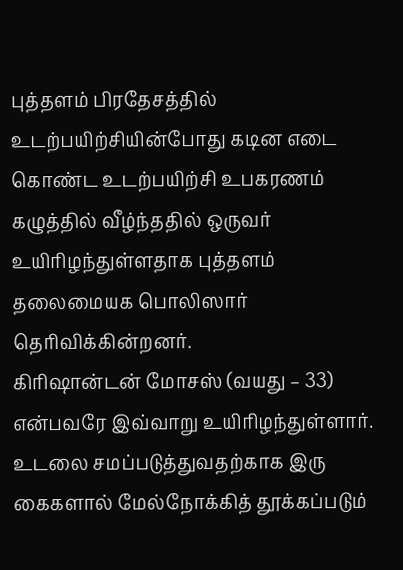புத்தளம் பிரதேசத்தில் உடற்பயிற்சியின்போது கடின எடை கொண்ட உடற்பயிற்சி உபகரணம் கழுத்தில் வீழ்ந்ததில் ஒருவர் உயிரிழந்துள்ளதாக புத்தளம் தலைமையக பொலிஸார் தெரிவிக்கின்றனர்.
கிரிஷான்டன் மோசஸ் (வயது – 33) என்பவரே இவ்வாறு உயிரிழந்துள்ளார்.
உடலை சமப்படுத்துவதற்காக இரு கைகளால் மேல்நோக்கித் தூக்கப்படும்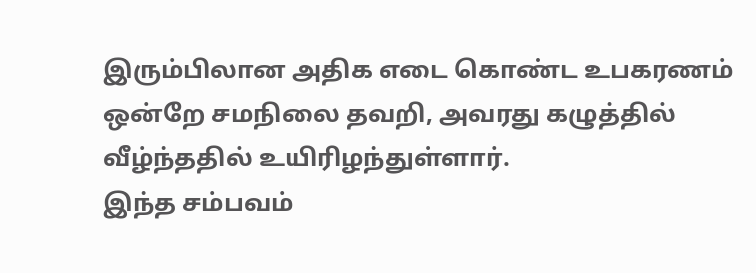இரும்பிலான அதிக எடை கொண்ட உபகரணம் ஒன்றே சமநிலை தவறி, அவரது கழுத்தில் வீழ்ந்ததில் உயிரிழந்துள்ளார்.
இந்த சம்பவம்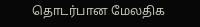தொடர்பான மேலதிக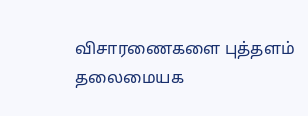விசாரணைகளை புத்தளம் தலைமையக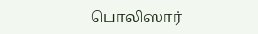பொலிஸார்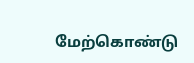மேற்கொண்டு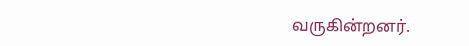வருகின்றனர்.